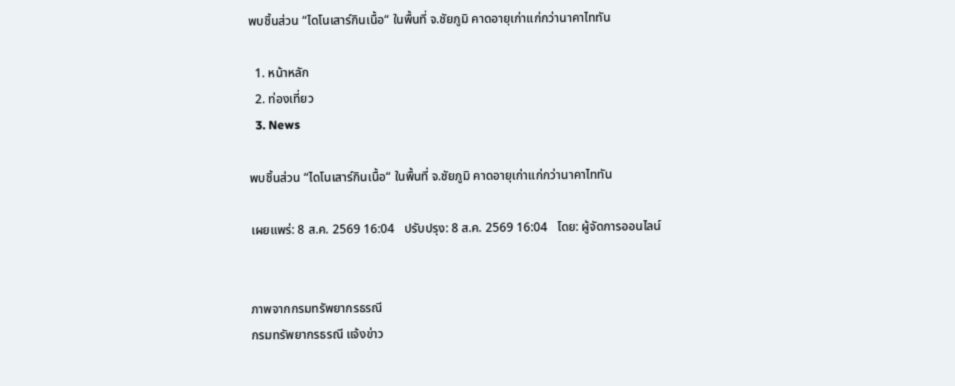พบชิ้นส่วน “ไดโนเสาร์กินเนื้อ“ ในพื้นที่ จ.ชัยภูมิ คาดอายุเก่าแก่กว่านาคาไททัน

  1. หน้าหลัก
  2. ท่องเที่ยว
  3. News

พบชิ้นส่วน “ไดโนเสาร์กินเนื้อ“ ในพื้นที่ จ.ชัยภูมิ คาดอายุเก่าแก่กว่านาคาไททัน

เผยแพร่: 8 ส.ค. 2569 16:04   ปรับปรุง: 8 ส.ค. 2569 16:04   โดย: ผู้จัดการออนไลน์


ภาพจากกรมทรัพยากรธรณี
กรมทรัพยากรธรณี แจ้งข่าว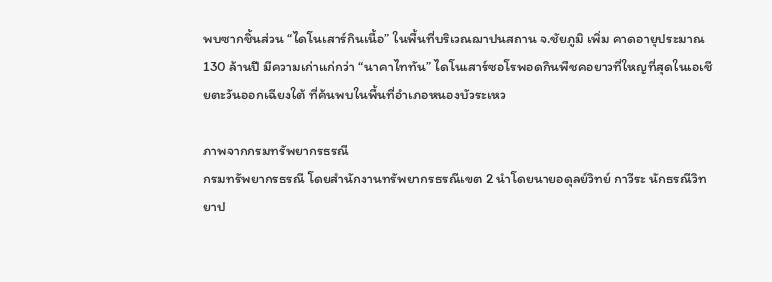พบซากชิ้นส่วน “ไดโนเสาร์กินเนื้อ” ในพื้นที่บริเวณฌาปนสถาน จ.ชัยภูมิ เพิ่ม คาดอายุประมาณ 130 ล้านปี มีความเก่าแก่กว่า “นาคาไททัน” ไดโนเสาร์ซอโรพอดกินพืชคอยาวที่ใหญที่สุดในเอเชียตะวันออกเฉียงใต้ ที่ค้นพบในพื้นที่อำเภอหนองบัวระเหว

ภาพจากกรมทรัพยากรธรณี
กรมทรัพยากรธรณี โดยสำนักงานทรัพยากรธรณีเขต 2 นำโดยนายอดุลย์วิทย์ กาวีระ นักธรณีวิทยาป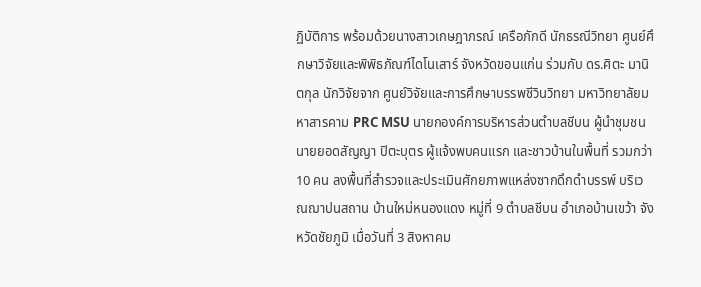ฏิบัติการ พร้อมด้วยนางสาวเกษฎาภรณ์ เครือภักดี นักธรณีวิทยา ศูนย์ศึกษาวิจัยและพิพิธภัณฑ์ไดโนเสาร์ จังหวัดขอนแก่น ร่วมกับ ดร.ศิตะ มานิตกุล นักวิจัยจาก ศูนย์วิจัยและการศึกษาบรรพชีวินวิทยา มหาวิทยาลัยมหาสารคาม PRC MSU นายกองค์การบริหารส่วนตำบลชีบน ผู้นำชุมชน นายยอดสัญญา ปิตะบุตร ผู้แจ้งพบคนแรก และชาวบ้านในพื้นที่ รวมกว่า 10 คน ลงพื้นที่สำรวจและประเมินศักยภาพแหล่งซากดึกดำบรรพ์ บริเวณฌาปนสถาน บ้านใหม่หนองแดง หมู่ที่ 9 ตำบลชีบน อำเภอบ้านเขว้า จังหวัดชัยภูมิ เมื่อวันที่ 3 สิงหาคม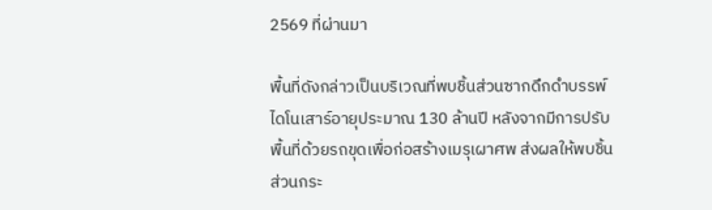2569 ที่ผ่านมา

พื้นที่ดังกล่าวเป็นบริเวณที่พบชิ้นส่วนซากดึกดำบรรพ์ไดโนเสาร์อายุประมาณ 130 ล้านปี หลังจากมีการปรับพื้นที่ด้วยรถขุดเพื่อก่อสร้างเมรุเผาศพ ส่งผลให้พบชิ้นส่วนกระ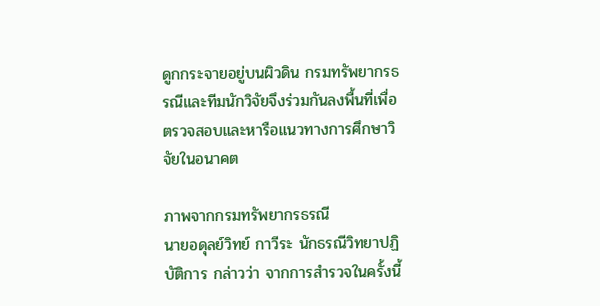ดูกกระจายอยู่บนผิวดิน กรมทรัพยากรธรณีและทีมนักวิจัยจึงร่วมกันลงพื้นที่เพื่อตรวจสอบและหารือแนวทางการศึกษาวิจัยในอนาคต

ภาพจากกรมทรัพยากรธรณี
นายอดุลย์วิทย์ กาวีระ นักธรณีวิทยาปฏิบัติการ กล่าวว่า จากการสำรวจในครั้งนี้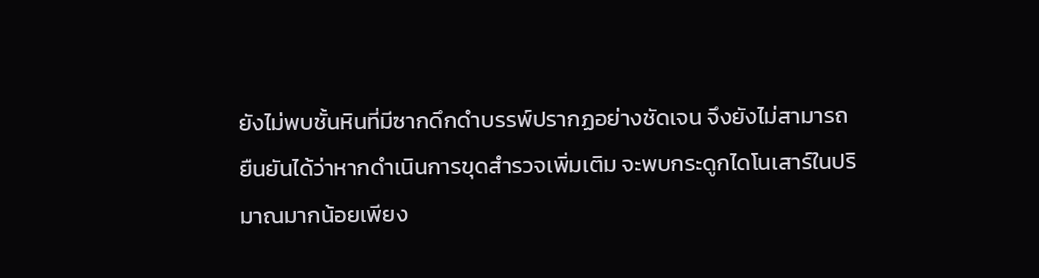ยังไม่พบชั้นหินที่มีซากดึกดำบรรพ์ปรากฏอย่างชัดเจน จึงยังไม่สามารถยืนยันได้ว่าหากดำเนินการขุดสำรวจเพิ่มเติม จะพบกระดูกไดโนเสาร์ในปริมาณมากน้อยเพียง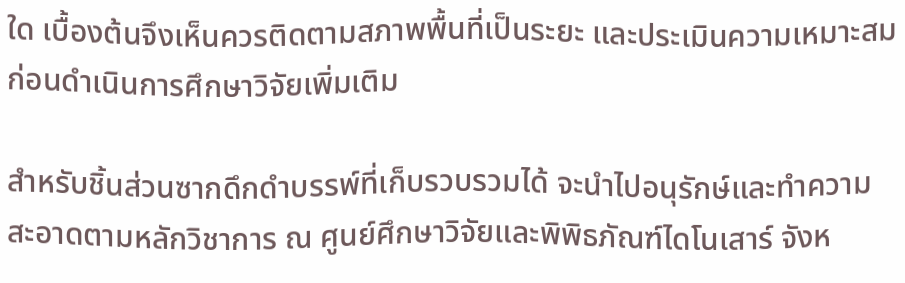ใด เบื้องต้นจึงเห็นควรติดตามสภาพพื้นที่เป็นระยะ และประเมินความเหมาะสมก่อนดำเนินการศึกษาวิจัยเพิ่มเติม

สำหรับชิ้นส่วนซากดึกดำบรรพ์ที่เก็บรวบรวมได้ จะนำไปอนุรักษ์และทำความสะอาดตามหลักวิชาการ ณ ศูนย์ศึกษาวิจัยและพิพิธภัณฑ์ไดโนเสาร์ จังห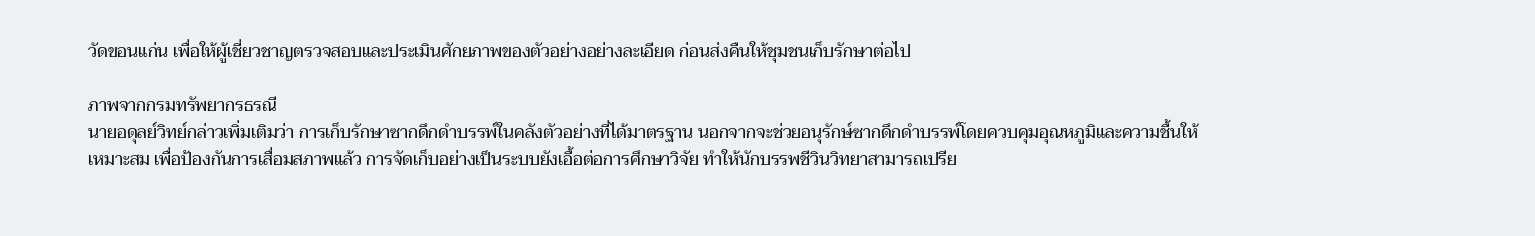วัดขอนแก่น เพื่อให้ผู้เชี่ยวชาญตรวจสอบและประเมินศักยภาพของตัวอย่างอย่างละเอียด ก่อนส่งคืนให้ชุมชนเก็บรักษาต่อไป

ภาพจากกรมทรัพยากรธรณี
นายอดุลย์วิทย์กล่าวเพิ่มเติมว่า การเก็บรักษาซากดึกดำบรรพ์ในคลังตัวอย่างที่ได้มาตรฐาน นอกจากจะช่วยอนุรักษ์ซากดึกดำบรรพ์โดยควบคุมอุณหภูมิและความชื้นให้เหมาะสม เพื่อป้องกันการเสื่อมสภาพแล้ว การจัดเก็บอย่างเป็นระบบยังเอื้อต่อการศึกษาวิจัย ทำให้นักบรรพชีวินวิทยาสามารถเปรีย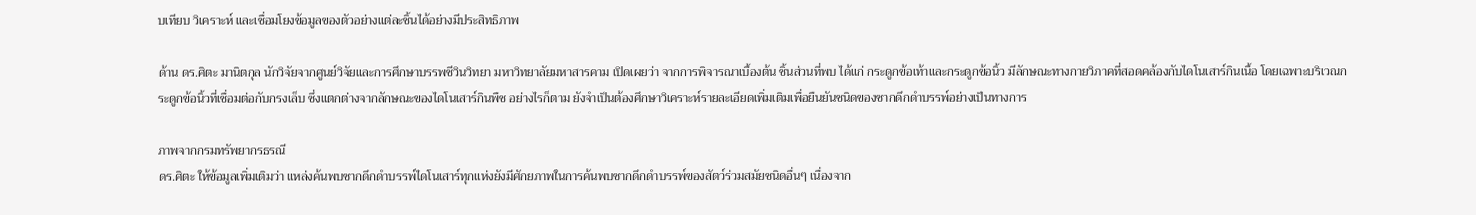บเทียบ วิเคราะห์ และเชื่อมโยงข้อมูลของตัวอย่างแต่ละชิ้นได้อย่างมีประสิทธิภาพ

ด้าน ดร.ศิตะ มานิตกุล นักวิจัยจากศูนย์วิจัยและการศึกษาบรรพชีวินวิทยา มหาวิทยาลัยมหาสารคาม เปิดเผยว่า จากการพิจารณาเบื้องต้น ชิ้นส่วนที่พบ ได้แก่ กระดูกข้อเท้าและกระดูกข้อนิ้ว มีลักษณะทางกายวิภาคที่สอดคล้องกับไดโนเสาร์กินเนื้อ โดยเฉพาะบริเวณกระดูกข้อนิ้วที่เชื่อมต่อกับกรงเล็บ ซึ่งแตกต่างจากลักษณะของไดโนเสาร์กินพืช อย่างไรก็ตาม ยังจำเป็นต้องศึกษาวิเคราะห์รายละเอียดเพิ่มเติมเพื่อยืนยันชนิดของซากดึกดำบรรพ์อย่างเป็นทางการ

ภาพจากกรมทรัพยากรธรณี
ดร.ศิตะ ให้ข้อมูลเพิ่มเติมว่า แหล่งค้นพบซากดึกดำบรรพ์ไดโนเสาร์ทุกแห่งยังมีศักยภาพในการค้นพบซากดึกดำบรรพ์ของสัตว์ร่วมสมัยชนิดอื่นๆ เนื่องจาก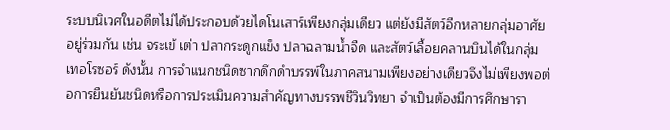ระบบนิเวศในอดีตไม่ได้ประกอบด้วยไดโนเสาร์เพียงกลุ่มเดียว แต่ยังมีสัตว์อีกหลายกลุ่มอาศัยอยู่ร่วมกัน เช่น จระเข้ เต่า ปลากระดูกแข็ง ปลาฉลามน้ำจืด และสัตว์เลื้อยคลานบินได้ในกลุ่มเทอโรซอร์ ดังนั้น การจำแนกชนิดซากดึกดำบรรพ์ในภาคสนามเพียงอย่างเดียวจึงไม่เพียงพอต่อการยืนยันชนิดหรือการประเมินความสำคัญทางบรรพชีวินวิทยา จำเป็นต้องมีการศึกษารา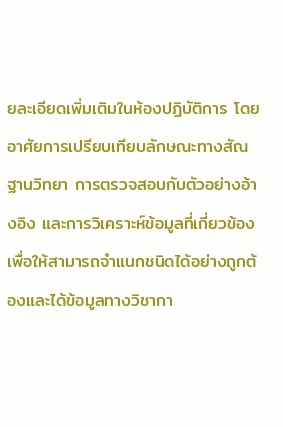ยละเอียดเพิ่มเติมในห้องปฏิบัติการ โดยอาศัยการเปรียบเทียบลักษณะทางสัณฐานวิทยา การตรวจสอบกับตัวอย่างอ้างอิง และการวิเคราะห์ข้อมูลที่เกี่ยวข้อง เพื่อให้สามารถจำแนกชนิดได้อย่างถูกต้องและได้ข้อมูลทางวิชากา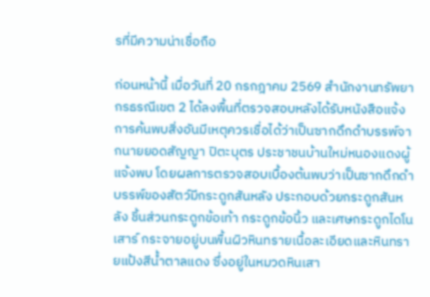รที่มีความน่าเชื่อถือ

ก่อนหน้านี้ เมื่อวันที่ 20 กรกฎาคม 2569 สำนักงานทรัพยากรธรณีเขต 2 ได้ลงพื้นที่ตรวจสอบหลังได้รับหนังสือแจ้งการค้นพบสิ่งอันมีเหตุควรเชื่อได้ว่าเป็นซากดึกดำบรรพ์จากนายยอดสัญญา ปิตะบุตร ประชาชนบ้านใหม่หนองแดงผู้แจ้งพบ โดยผลการตรวจสอบเบื้องต้นพบว่าเป็นซากดึกดำบรรพ์ของสัตว์มีกระดูกสันหลัง ประกอบด้วยกระดูกสันหลัง ชิ้นส่วนกระดูกข้อเท้า กระดูกข้อนิ้ว และเศษกระดูกไดโนเสาร์ กระจายอยู่บนพื้นผิวหินทรายเนื้อละเอียดและหินทรายแป้งสีน้ำตาลแดง ซึ่งอยู่ในหมวดหินเสา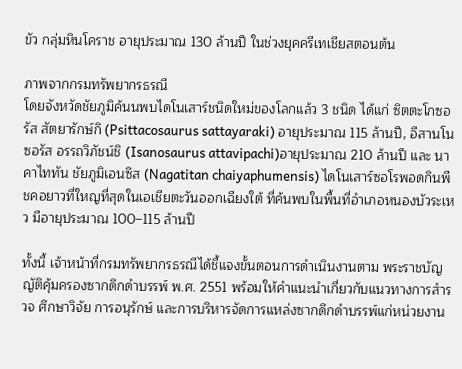ขัว กลุ่มหินโคราช อายุประมาณ 130 ล้านปี ในช่วงยุคครีเทเชียสตอนต้น

ภาพจากกรมทรัพยากรธรณี
โดยจังหวัดชัยภูมิค้นนพบไดโนเสาร์ชนิดใหม่ของโลกแล้ว 3 ชนิด ได้แก่ ซิตตะโกซอรัส สัตยารักษ์กิ (Psittacosaurus sattayaraki) อายุประมาณ 115 ล้านปี, อีสานโนซอรัส อรรถวิภัชน์ชิ (Isanosaurus attavipachi)อายุประมาณ 210 ล้านปี และ นาคาไททัน ชัยภูมิเอนซิส (Nagatitan chaiyaphumensis) ไดโนเสาร์ซอโรพอดกินพืชคอยาวที่ใหญที่สุดในเอเชียตะวันออกเฉียงใต้ ที่ค้นพบในพื้นที่อำเภอหนองบัวระเหว มีอายุประมาณ 100–115 ล้านปี

ทั้งนี้ เจ้าหน้าที่กรมทรัพยากรธรณีได้ชี้แจงขั้นตอนการดำเนินงานตาม พระราชบัญญัติคุ้มครองซากดึกดำบรรพ์ พ.ศ. 2551 พร้อมให้คำแนะนำเกี่ยวกับแนวทางการสำรวจ ศึกษาวิจัย การอนุรักษ์ และการบริหารจัดการแหล่งซากดึกดำบรรพ์แก่หน่วยงาน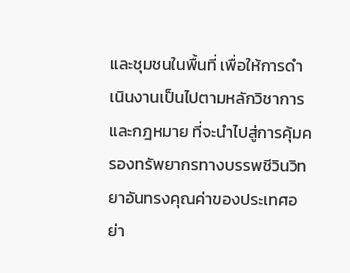และชุมชนในพื้นที่ เพื่อให้การดำเนินงานเป็นไปตามหลักวิชาการและกฎหมาย ที่จะนำไปสู่การคุ้มครองทรัพยากรทางบรรพชีวินวิทยาอันทรงคุณค่าของประเทศอย่า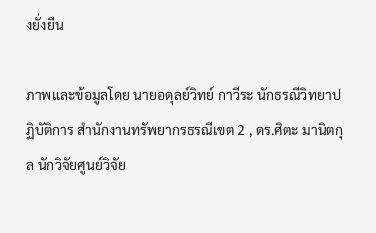งยั่งยืน

ภาพและข้อมูลโดย นายอดุลย์วิทย์ กาวีระ นักธรณีวิทยาปฏิบัติการ สำนักงานทรัพยากรธรณีเขต 2 , ดร.ศิตะ มานิตกุล นักวิจัยศูนย์วิจัย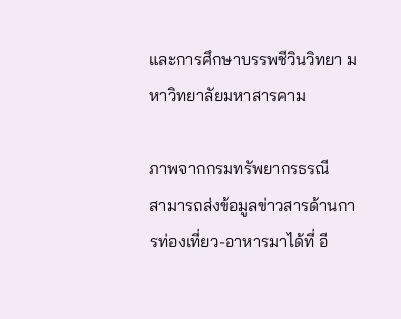และการศึกษาบรรพชีวินวิทยา มหาวิทยาลัยมหาสารคาม

ภาพจากกรมทรัพยากรธรณี
สามารถส่งข้อมูลข่าวสารด้านการท่องเที่ยว-อาหารมาได้ที่ อี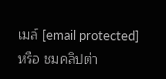เมล์ [email protected] หรือ ชมคลิปต่า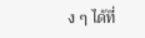ง ๆ ได้ที่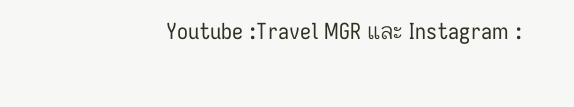Youtube :Travel MGR และ Instagram :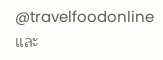@travelfoodonline และ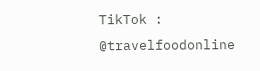TikTok : @travelfoodonline